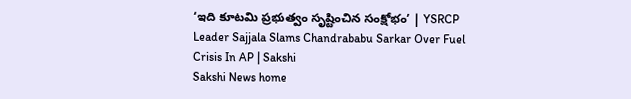‘ఇది కూటమి ప్రభుత్వం సృష్టించిన సంక్షోభం’ | YSRCP Leader Sajjala Slams Chandrababu Sarkar Over Fuel Crisis In AP | Sakshi
Sakshi News home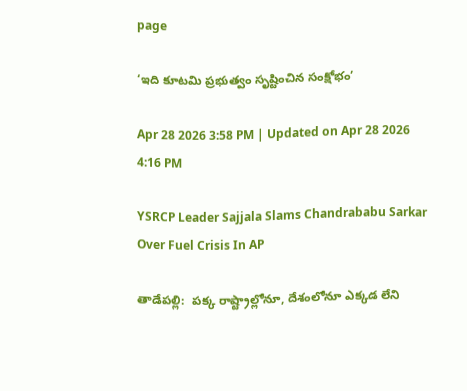page

‘ఇది కూటమి ప్రభుత్వం సృష్టించిన సంక్షోభం’

Apr 28 2026 3:58 PM | Updated on Apr 28 2026 4:16 PM

YSRCP Leader Sajjala Slams Chandrababu Sarkar Over Fuel Crisis In AP

తాడేపల్లి:  పక్క రాష్ట్రాల్లోనూ, దేశంలోనూ ఎక్కడ లేని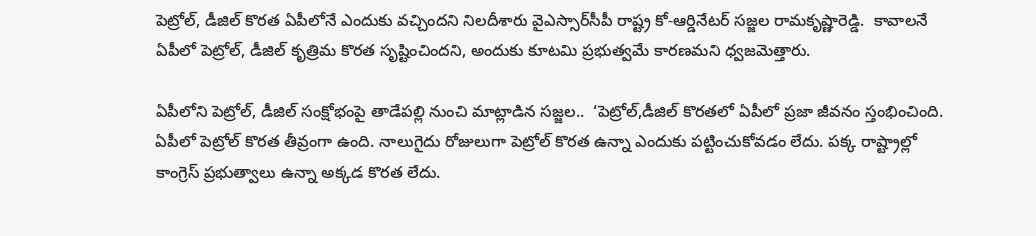పెట్రోల్‌, డీజిల్‌ కొరత ఏపీలోనే ఎందుకు వచ్చిందని నిలదీశారు వైఎస్సార్‌సీపీ రాష్ట్ర కో-ఆర్డినేటర్‌ సజ్జల రామకృష్ణారెడ్డి.  కావాలనే ఏపీలో పెట్రోల్‌, డీజిల్‌ కృత్రిమ కొరత సృష్టించిందని, అందుకు కూటమి ప్రభుత్వమే కారణమని ధ్వజమెత్తారు.

ఏపీలోని పెట్రోల్‌, డీజిల్‌ సంక్షోభంపై తాడేపల్లి నుంచి మాట్లాడిన సజ్జల..  ‘పెట్రోల్‌,డీజిల్‌ కొరతలో ఏపీలో ప్రజా జీవనం స్తంభించింది. ఏపీలో పెట్రోల్‌ కొరత తీవ్రంగా ఉంది. నాలుగైదు రోజులుగా పెట్రోల్‌ కొరత ఉన్నా ఎందుకు పట్టించుకోవడం లేదు. పక్క రాష్ట్రాల్లో కాంగ్రెస్‌ ప్రభుత్వాలు ఉన్నా అక్కడ కొరత లేదు.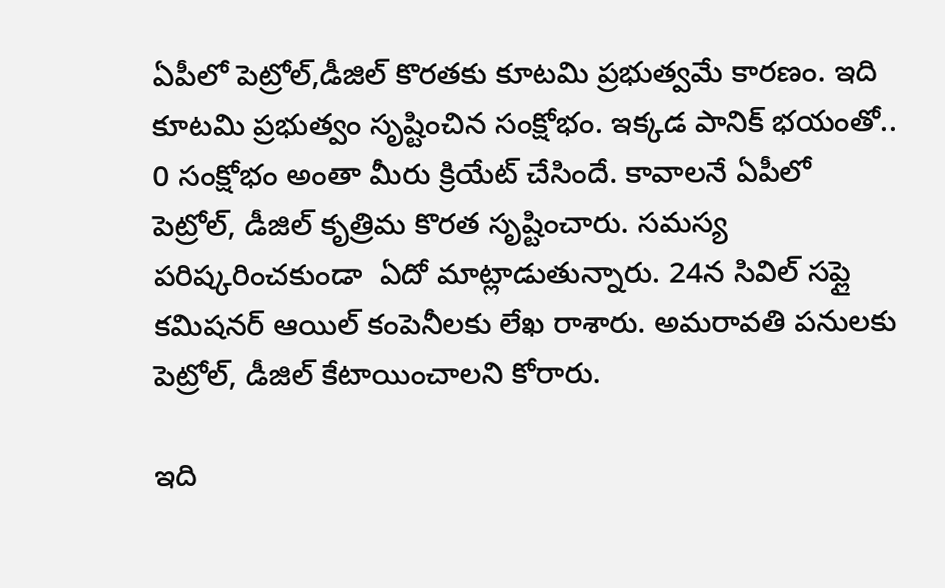ఏపీలో పెట్రోల్‌,డీజిల్‌ కొరతకు కూటమి ప్రభుత్వమే కారణం. ఇది కూటమి ప్రభుత్వం సృష్టించిన సంక్షోభం. ఇక్కడ పానిక్‌ భయంతో.. 0 సంక్షోభం అంతా మీరు క్రియేట్‌ చేసిందే. కావాలనే ఏపీలో పెట్రోల్‌, డీజిల్‌ కృత్రిమ కొరత సృష్టించారు. సమస్య పరిష్కరించకుండా  ఏదో మాట్లాడుతున్నారు. 24న సివిల్‌ సప్లై కమిషనర్‌ ఆయిల్‌ కంపెనీలకు లేఖ రాశారు. అమరావతి పనులకు పెట్రోల్‌, డీజిల్‌ కేటాయించాలని కోరారు.

ఇది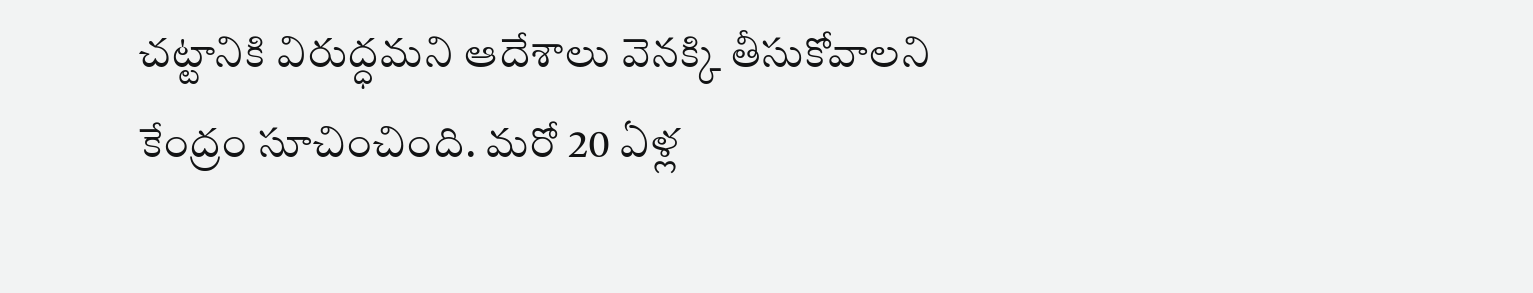చట్టానికి విరుద్ధమని ఆదేశాలు వెనక్కి తీసుకోవాలని కేంద్రం సూచించింది. మరో 20 ఏళ్ల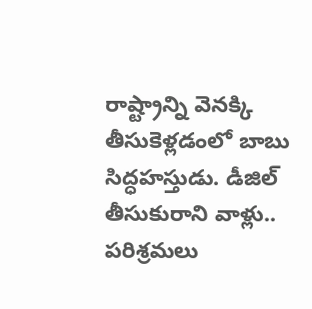రాష్ట్రాన్ని వెనక్కి తీసుకెళ్లడంలో బాబు సిద్ధహస్తుడు. డీజిల్‌ తీసుకురాని వాళ్లు.. పరిశ్రమలు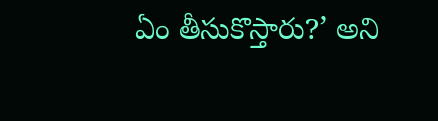ఏం తీసుకొస్తారు?’ అని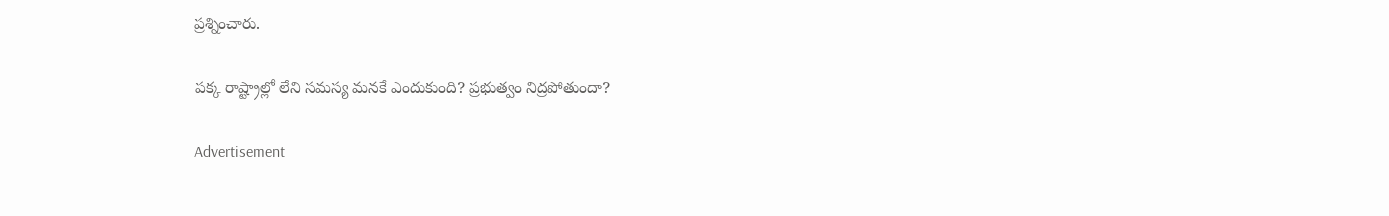ప్రశ్నించారు.

పక్క రాష్ట్రాల్లో లేని సమస్య మనకే ఎందుకుంది? ప్రభుత్వం నిద్రపోతుందా?

Advertisement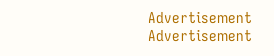Advertisement
Advertisement